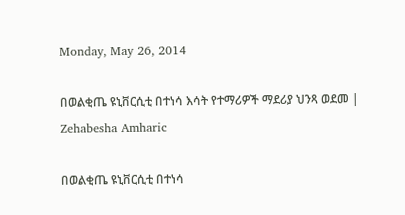Monday, May 26, 2014

በወልቂጤ ዩኒቨርሲቲ በተነሳ እሳት የተማሪዎች ማደሪያ ህንጻ ወደመ | Zehabesha Amharic

በወልቂጤ ዩኒቨርሲቲ በተነሳ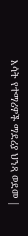እሳት የተማሪዎች ማደሪያ ህንጻ ወደመ |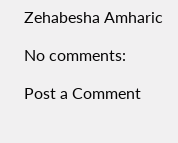Zehabesha Amharic

No comments:

Post a Comment